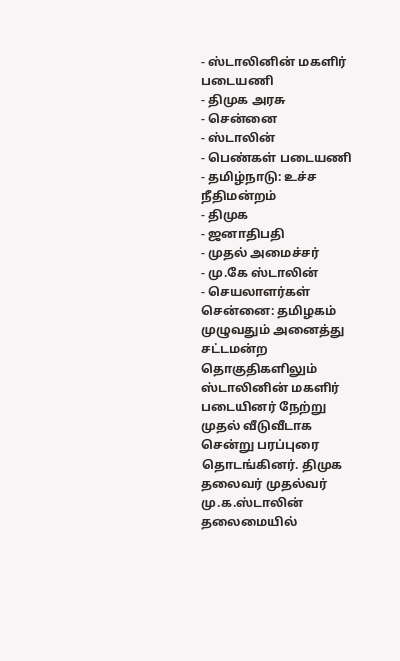- ஸ்டாலினின் மகளிர் படையணி
- திமுக அரசு
- சென்னை
- ஸ்டாலின்
- பெண்கள் படையணி
- தமிழ்நாடு: உச்ச நீதிமன்றம்
- திமுக
- ஜனாதிபதி
- முதல் அமைச்சர்
- மு.கே ஸ்டாலின்
- செயலாளர்கள்
சென்னை: தமிழகம் முழுவதும் அனைத்து சட்டமன்ற தொகுதிகளிலும் ஸ்டாலினின் மகளிர் படையினர் நேற்று முதல் வீடுவீடாக சென்று பரப்புரை தொடங்கினர். திமுக தலைவர் முதல்வர் மு.க.ஸ்டாலின் தலைமையில்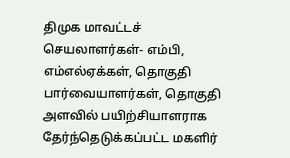திமுக மாவட்டச் செயலாளர்கள்- எம்பி, எம்எல்ஏக்கள், தொகுதி பார்வையாளர்கள், தொகுதி அளவில் பயிற்சியாளராக தேர்ந்தெடுக்கப்பட்ட மகளிர்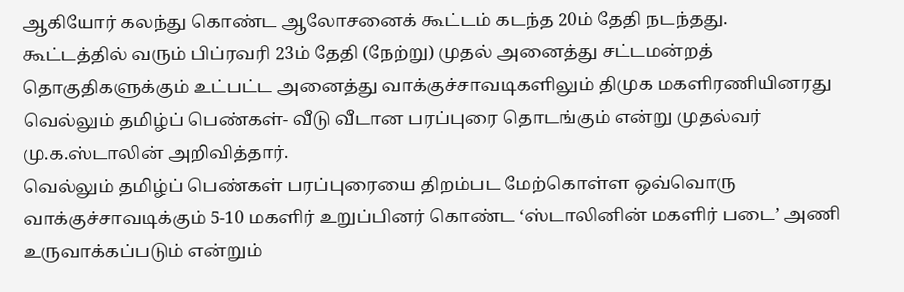ஆகியோர் கலந்து கொண்ட ஆலோசனைக் கூட்டம் கடந்த 20ம் தேதி நடந்தது.
கூட்டத்தில் வரும் பிப்ரவரி 23ம் தேதி (நேற்று) முதல் அனைத்து சட்டமன்றத் தொகுதிகளுக்கும் உட்பட்ட அனைத்து வாக்குச்சாவடிகளிலும் திமுக மகளிரணியினரது வெல்லும் தமிழ்ப் பெண்கள்- வீடு வீடான பரப்புரை தொடங்கும் என்று முதல்வர் மு.க.ஸ்டாலின் அறிவித்தார்.
வெல்லும் தமிழ்ப் பெண்கள் பரப்புரையை திறம்பட மேற்கொள்ள ஒவ்வொரு வாக்குச்சாவடிக்கும் 5-10 மகளிர் உறுப்பினர் கொண்ட ‘ஸ்டாலினின் மகளிர் படை’ அணி உருவாக்கப்படும் என்றும்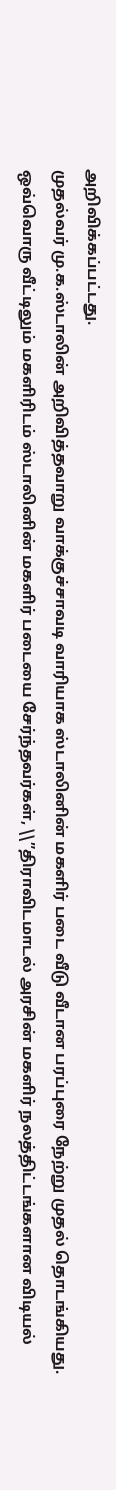அறிவிக்கப்பட்டது.
முதல்வர் மு.க.ஸ்டாலின் அறிவித்தவாறு வாக்குச்சாவடி வாரியாக ஸ்டாலினின் மகளிர் படை வீடு வீடான பரப்புரை நேற்று முதல் தொடங்கியது. ஒவ்வொரு வீட்டிலும் மகளிரிடம் ஸ்டாலினின் மகளிர் படையை சேர்ந்தவர்கள், \\”திராவிடமாடல் அரசின் மகளிர் நலத்திட்டங்களான விடியல்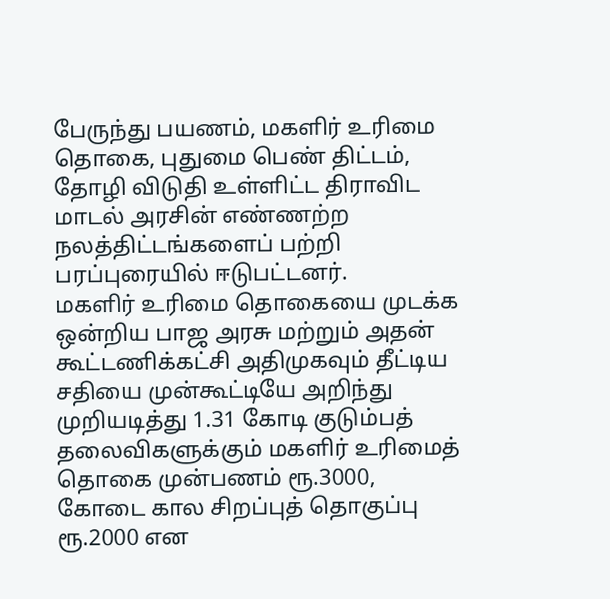பேருந்து பயணம், மகளிர் உரிமை தொகை, புதுமை பெண் திட்டம், தோழி விடுதி உள்ளிட்ட திராவிட மாடல் அரசின் எண்ணற்ற நலத்திட்டங்களைப் பற்றி பரப்புரையில் ஈடுபட்டனர்.
மகளிர் உரிமை தொகையை முடக்க ஒன்றிய பாஜ அரசு மற்றும் அதன் கூட்டணிக்கட்சி அதிமுகவும் தீட்டிய சதியை முன்கூட்டியே அறிந்து முறியடித்து 1.31 கோடி குடும்பத் தலைவிகளுக்கும் மகளிர் உரிமைத் தொகை முன்பணம் ரூ.3000, கோடை கால சிறப்புத் தொகுப்பு ரூ.2000 என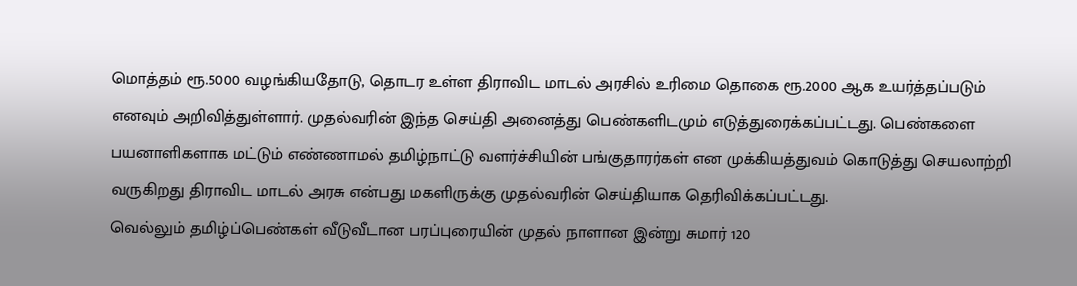மொத்தம் ரூ.5000 வழங்கியதோடு, தொடர உள்ள திராவிட மாடல் அரசில் உரிமை தொகை ரூ.2000 ஆக உயர்த்தப்படும் எனவும் அறிவித்துள்ளார். முதல்வரின் இந்த செய்தி அனைத்து பெண்களிடமும் எடுத்துரைக்கப்பட்டது. பெண்களை பயனாளிகளாக மட்டும் எண்ணாமல் தமிழ்நாட்டு வளர்ச்சியின் பங்குதாரர்கள் என முக்கியத்துவம் கொடுத்து செயலாற்றி வருகிறது திராவிட மாடல் அரசு என்பது மகளிருக்கு முதல்வரின் செய்தியாக தெரிவிக்கப்பட்டது.
வெல்லும் தமிழ்ப்பெண்கள் வீடுவீடான பரப்புரையின் முதல் நாளான இன்று சுமார் 120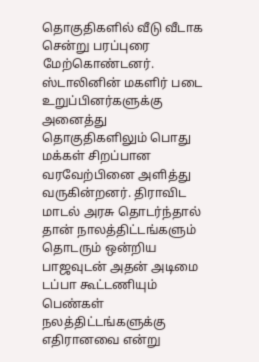தொகுதிகளில் வீடு வீடாக சென்று பரப்புரை மேற்கொண்டனர். ஸ்டாலினின் மகளிர் படை உறுப்பினர்களுக்கு அனைத்து தொகுதிகளிலும் பொது மக்கள் சிறப்பான வரவேற்பினை அளித்து வருகின்றனர். திராவிட மாடல் அரசு தொடர்ந்தால் தான் நாலத்திட்டங்களும் தொடரும் ஒன்றிய பாஜவுடன் அதன் அடிமை டப்பா கூட்டணியும் பெண்கள் நலத்திட்டங்களுக்கு எதிரானவை என்று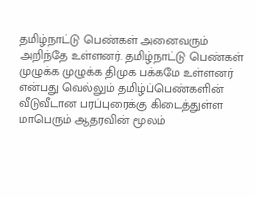தமிழ்நாட்டு பெண்கள் அனைவரும் அறிந்தே உள்ளனர். தமிழ்நாட்டு பெண்கள் முழுக்க முழுக்க திமுக பக்கமே உள்ளனர் என்பது வெல்லும் தமிழ்ப்பெண்களின் வீடுவீடான பரப்புரைக்கு கிடைத்துள்ள மாபெரும் ஆதரவின் மூலம்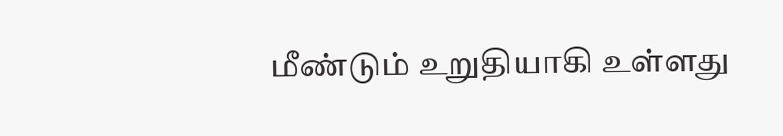மீண்டும் உறுதியாகி உள்ளது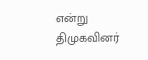என்று திமுகவினர்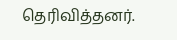தெரிவித்தனர்.